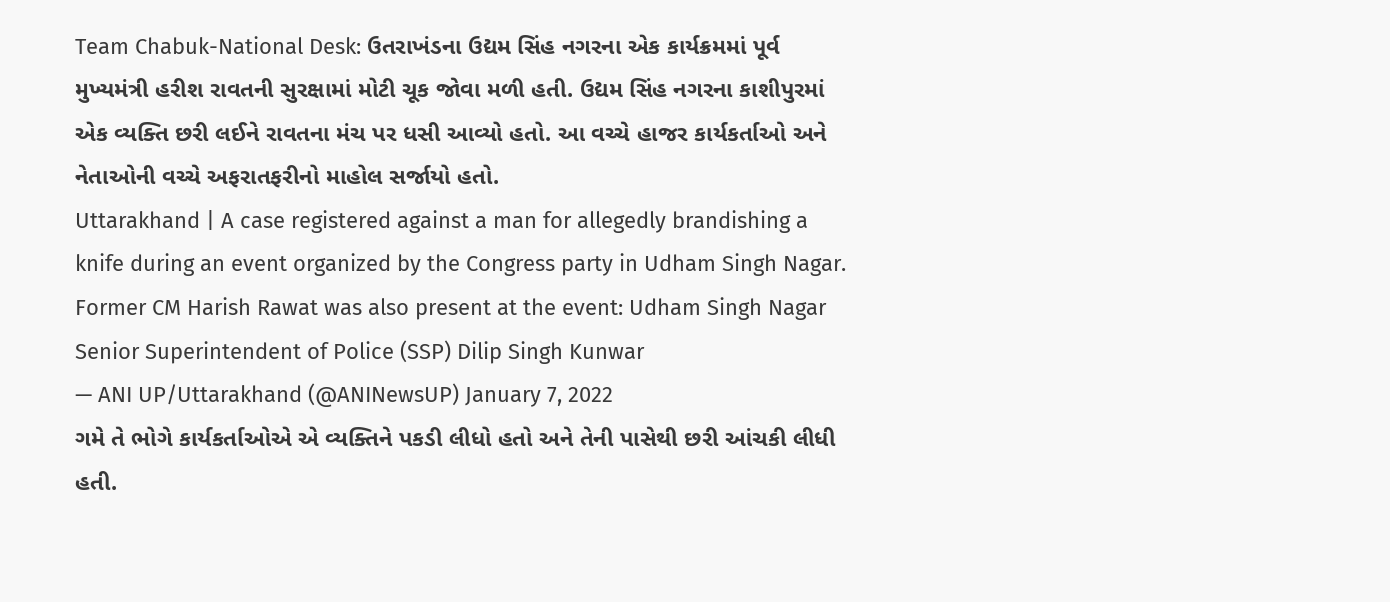Team Chabuk-National Desk: ઉતરાખંડના ઉદ્યમ સિંહ નગરના એક કાર્યક્રમમાં પૂર્વ મુખ્યમંત્રી હરીશ રાવતની સુરક્ષામાં મોટી ચૂક જોવા મળી હતી. ઉદ્યમ સિંહ નગરના કાશીપુરમાં એક વ્યક્તિ છરી લઈને રાવતના મંચ પર ધસી આવ્યો હતો. આ વચ્ચે હાજર કાર્યકર્તાઓ અને નેતાઓની વચ્ચે અફરાતફરીનો માહોલ સર્જાયો હતો.
Uttarakhand | A case registered against a man for allegedly brandishing a knife during an event organized by the Congress party in Udham Singh Nagar. Former CM Harish Rawat was also present at the event: Udham Singh Nagar Senior Superintendent of Police (SSP) Dilip Singh Kunwar
— ANI UP/Uttarakhand (@ANINewsUP) January 7, 2022
ગમે તે ભોગે કાર્યકર્તાઓએ એ વ્યક્તિને પકડી લીધો હતો અને તેની પાસેથી છરી આંચકી લીધી હતી.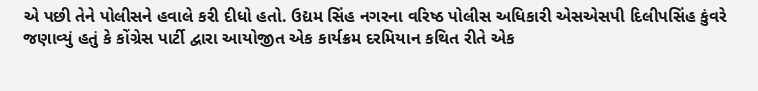એ પછી તેને પોલીસને હવાલે કરી દીધો હતો. ઉદ્યમ સિંહ નગરના વરિષ્ઠ પોલીસ અધિકારી એસએસપી દિલીપસિંહ કુંવરે જણાવ્યું હતું કે કોંગ્રેસ પાર્ટી દ્વારા આયોજીત એક કાર્યક્રમ દરમિયાન કથિત રીતે એક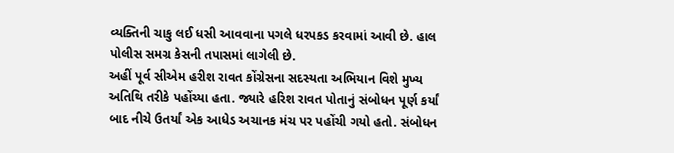વ્યક્તિની ચાકુ લઈ ધસી આવવાના પગલે ધરપકડ કરવામાં આવી છે. હાલ પોલીસ સમગ્ર કેસની તપાસમાં લાગેલી છે.
અહીં પૂર્વ સીએમ હરીશ રાવત કોંગ્રેસના સદસ્યતા અભિયાન વિશે મુખ્ય અતિથિ તરીકે પહોંચ્યા હતા. જ્યારે હરિશ રાવત પોતાનું સંબોધન પૂર્ણ કર્યાં બાદ નીચે ઉતર્યાં એક આધેડ અચાનક મંચ પર પહોંચી ગયો હતો. સંબોધન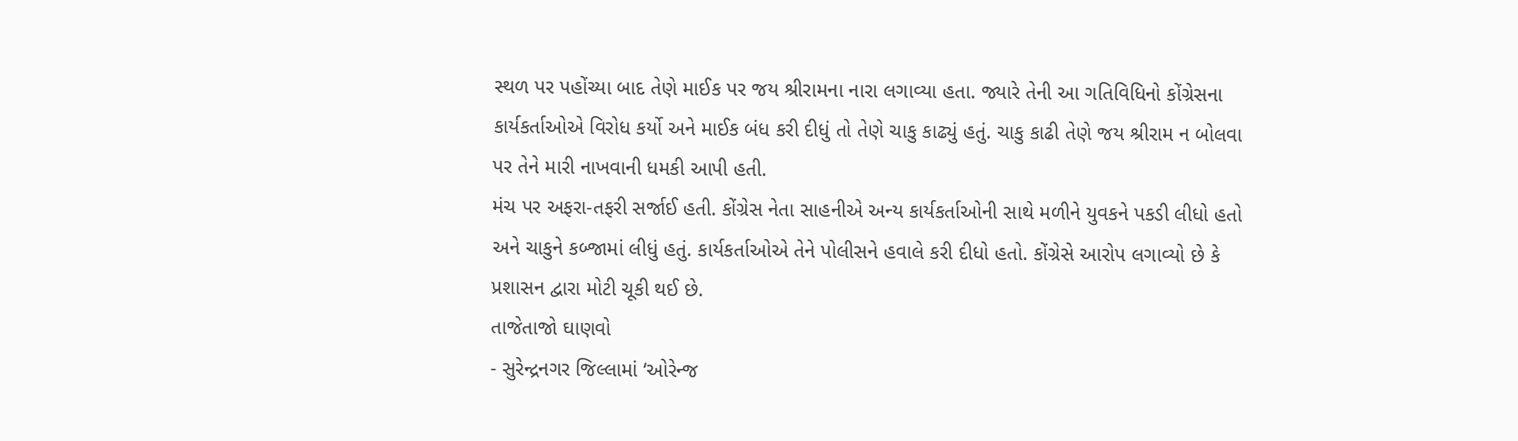સ્થળ પર પહોંચ્યા બાદ તેણે માઈક પર જય શ્રીરામના નારા લગાવ્યા હતા. જ્યારે તેની આ ગતિવિધિનો કોંગ્રેસના કાર્યકર્તાઓએ વિરોધ કર્યો અને માઈક બંધ કરી દીધું તો તેણે ચાકુ કાઢ્યું હતું. ચાકુ કાઢી તેણે જય શ્રીરામ ન બોલવા પર તેને મારી નાખવાની ધમકી આપી હતી.
મંચ પર અફરા-તફરી સર્જાઈ હતી. કોંગ્રેસ નેતા સાહનીએ અન્ય કાર્યકર્તાઓની સાથે મળીને યુવકને પકડી લીધો હતો અને ચાકુને કબ્જામાં લીધું હતું. કાર્યકર્તાઓએ તેને પોલીસને હવાલે કરી દીધો હતો. કોંગ્રેસે આરોપ લગાવ્યો છે કે પ્રશાસન દ્વારા મોટી ચૂકી થઈ છે.
તાજેતાજો ઘાણવો
- સુરેન્દ્રનગર જિલ્લામાં ‘ઓરેન્જ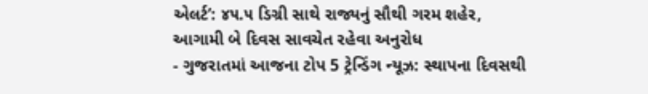એલર્ટ’: ૪૫.૫ ડિગ્રી સાથે રાજ્યનું સૌથી ગરમ શહેર, આગામી બે દિવસ સાવચેત રહેવા અનુરોધ
- ગુજરાતમાં આજના ટોપ 5 ટ્રેન્ડિંગ ન્યૂઝ: સ્થાપના દિવસથી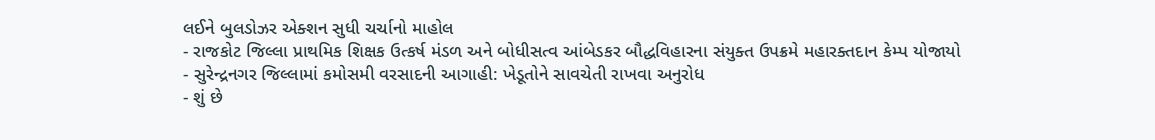લઈને બુલડોઝર એક્શન સુધી ચર્ચાનો માહોલ
- રાજકોટ જિલ્લા પ્રાથમિક શિક્ષક ઉત્કર્ષ મંડળ અને બોધીસત્વ આંબેડકર બૌદ્ધવિહારના સંયુક્ત ઉપક્રમે મહારક્તદાન કેમ્પ યોજાયો
- સુરેન્દ્રનગર જિલ્લામાં કમોસમી વરસાદની આગાહી: ખેડૂતોને સાવચેતી રાખવા અનુરોધ
- શું છે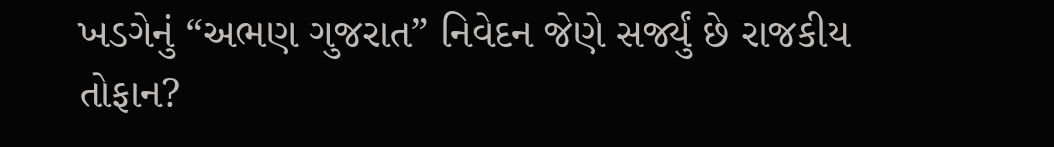ખડગેનું “અભણ ગુજરાત” નિવેદન જેણે સર્જ્યું છે રાજકીય તોફાન?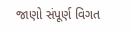જાણો સંપૂર્ણ વિગત